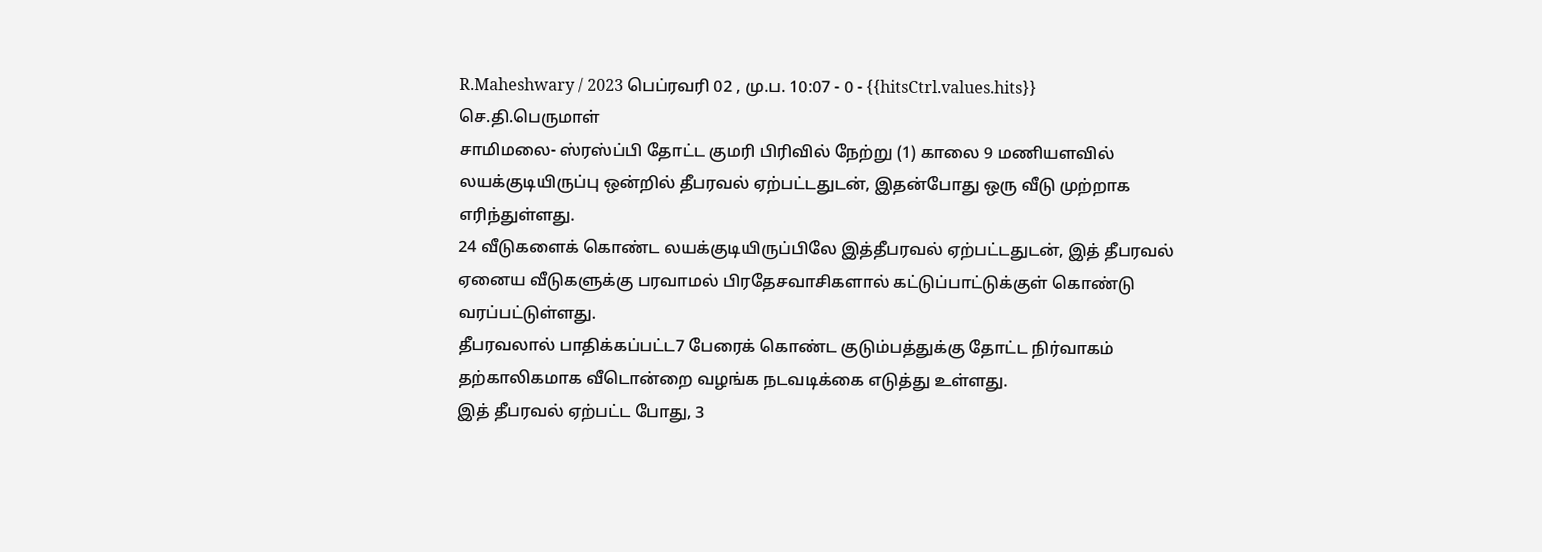R.Maheshwary / 2023 பெப்ரவரி 02 , மு.ப. 10:07 - 0 - {{hitsCtrl.values.hits}}
செ.தி.பெருமாள்
சாமிமலை- ஸ்ரஸ்ப்பி தோட்ட குமரி பிரிவில் நேற்று (1) காலை 9 மணியளவில் லயக்குடியிருப்பு ஒன்றில் தீபரவல் ஏற்பட்டதுடன், இதன்போது ஒரு வீடு முற்றாக எரிந்துள்ளது.
24 வீடுகளைக் கொண்ட லயக்குடியிருப்பிலே இத்தீபரவல் ஏற்பட்டதுடன், இத் தீபரவல் ஏனைய வீடுகளுக்கு பரவாமல் பிரதேசவாசிகளால் கட்டுப்பாட்டுக்குள் கொண்டு வரப்பட்டுள்ளது.
தீபரவலால் பாதிக்கப்பட்ட7 பேரைக் கொண்ட குடும்பத்துக்கு தோட்ட நிர்வாகம் தற்காலிகமாக வீடொன்றை வழங்க நடவடிக்கை எடுத்து உள்ளது.
இத் தீபரவல் ஏற்பட்ட போது, 3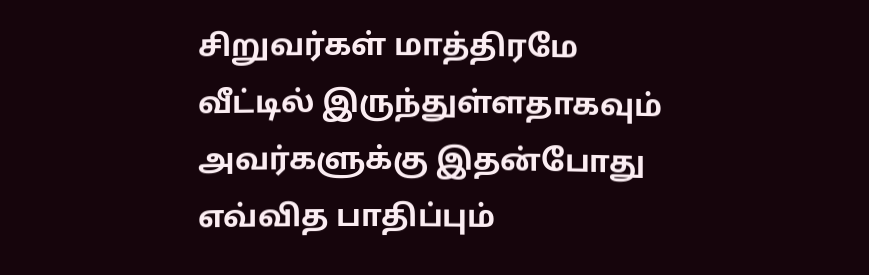சிறுவர்கள் மாத்திரமே வீட்டில் இருந்துள்ளதாகவும் அவர்களுக்கு இதன்போது எவ்வித பாதிப்பும்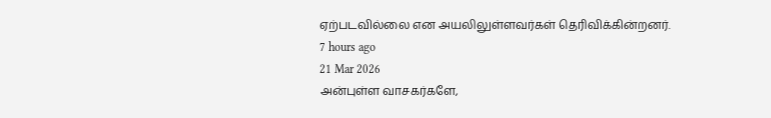ஏற்படவில்லை என அயலிலுள்ளவர்கள் தெரிவிக்கின்றனர்.
7 hours ago
21 Mar 2026
அன்புள்ள வாசகர்களே,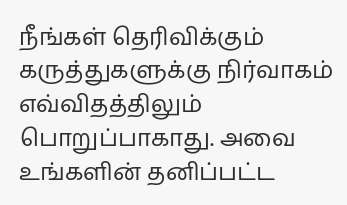நீங்கள் தெரிவிக்கும் கருத்துகளுக்கு நிர்வாகம் எவ்விதத்திலும் பொறுப்பாகாது. அவை உங்களின் தனிப்பட்ட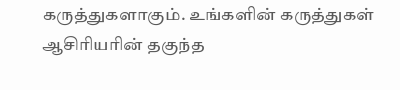கருத்துகளாகும். உங்களின் கருத்துகள் ஆசிரியரின் தகுந்த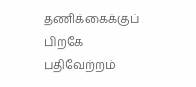தணிக்கைக்குப் பிறகே பதிவேற்றம்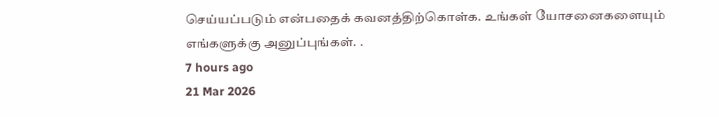செய்யப்படும் என்பதைக் கவனத்திற்கொள்க. உங்கள் யோசனைகளையும் எங்களுக்கு அனுப்புங்கள். .
7 hours ago
21 Mar 2026